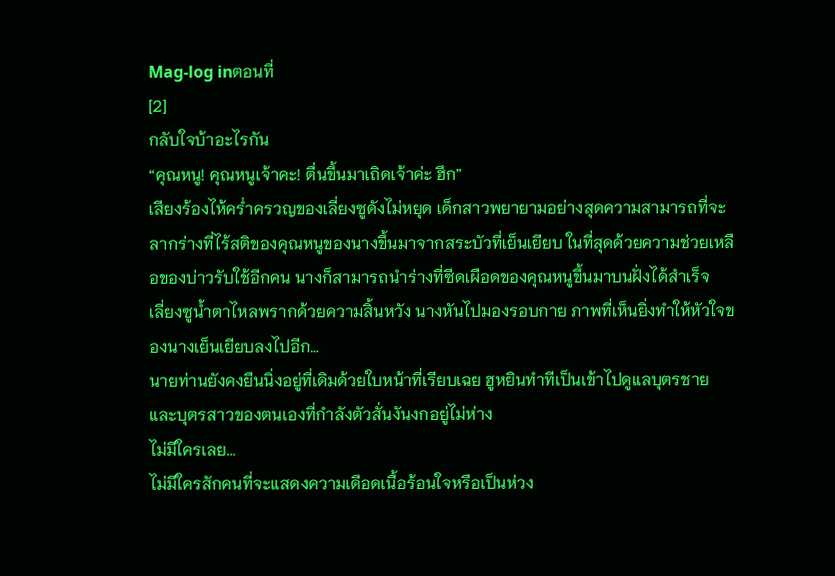Mag-log inตอนที่
[2]
กลับใจบ้าอะไรกัน
“คุณหนู! คุณหนูเจ้าคะ! ตื่นขึ้นมาเถิดเจ้าค่ะ ฮึก”
เสียงร้องไห้คร่ำครวญของเลี่ยงซูดังไม่หยุด เด็กสาวพยายามอย่างสุดความสามารถที่จะลากร่างที่ไร้สติของคุณหนูของนางขึ้นมาจากสระบัวที่เย็นเยียบ ในที่สุดด้วยความช่วยเหลือของบ่าวรับใช้อีกคน นางก็สามารถนำร่างที่ซีดเผือดของคุณหนูขึ้นมาบนฝั่งได้สำเร็จ
เลี่ยงซูน้ำตาไหลพรากด้วยความสิ้นหวัง นางหันไปมองรอบกาย ภาพที่เห็นยิ่งทำให้หัวใจของนางเย็นเยียบลงไปอีก…
นายท่านยังคงยืนนิ่งอยู่ที่เดิมด้วยใบหน้าที่เรียบเฉย ฮูหยินทำทีเป็นเข้าไปดูแลบุตรชายและบุตรสาวของตนเองที่กำลังตัวสั่นงันงกอยู่ไม่ห่าง
ไม่มีใครเลย...
ไม่มีใครสักคนที่จะแสดงความเดือดเนื้อร้อนใจหรือเป็นห่วง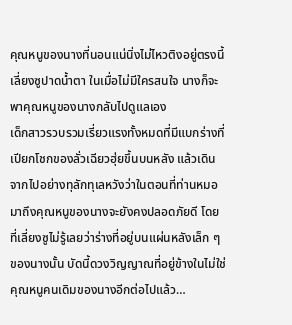คุณหนูของนางที่นอนแน่นิ่งไม่ไหวติงอยู่ตรงนี้
เลี่ยงซูปาดน้ำตา ในเมื่อไม่มีใครสนใจ นางก็จะพาคุณหนูของนางกลับไปดูแลเอง
เด็กสาวรวบรวมเรี่ยวแรงทั้งหมดที่มีแบกร่างที่เปียกโชกของลั่วเฉียวฮุ่ยขึ้นบนหลัง แล้วเดินจากไปอย่างทุลักทุเลหวังว่าในตอนที่ท่านหมอมาถึงคุณหนูของนางจะยังคงปลอดภัยดี โดยที่เลี่ยงซูไม่รู้เลยว่าร่างที่อยู่บนแผ่นหลังเล็ก ๆ ของนางนั้น บัดนี้ดวงวิญญาณที่อยู่ข้างในไม่ใช่คุณหนูคนเดิมของนางอีกต่อไปแล้ว…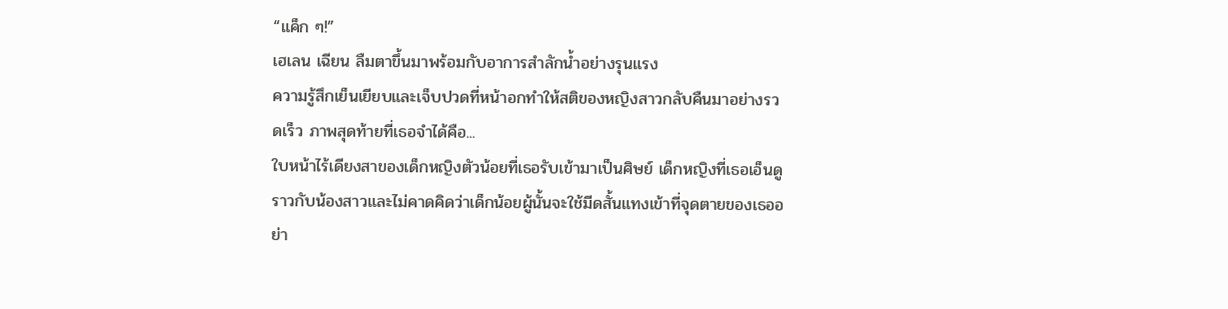“แค็ก ๆ!”
เฮเลน เฉียน ลืมตาขึ้นมาพร้อมกับอาการสำลักน้ำอย่างรุนแรง
ความรู้สึกเย็นเยียบและเจ็บปวดที่หน้าอกทำให้สติของหญิงสาวกลับคืนมาอย่างรวดเร็ว ภาพสุดท้ายที่เธอจำได้คือ...
ใบหน้าไร้เดียงสาของเด็กหญิงตัวน้อยที่เธอรับเข้ามาเป็นศิษย์ เด็กหญิงที่เธอเอ็นดูราวกับน้องสาวและไม่คาดคิดว่าเด็กน้อยผู้นั้นจะใช้มีดสั้นแทงเข้าที่จุดตายของเธออย่า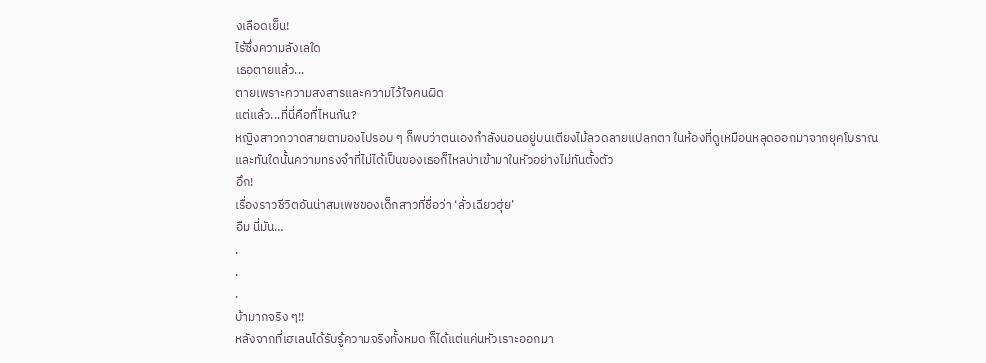งเลือดเย็น!
ไร้ซึ่งความลังเลใด
เธอตายแล้ว...
ตายเพราะความสงสารและความไว้ใจคนผิด
แต่แล้ว...ที่นี่คือที่ไหนกัน?
หญิงสาวกวาดสายตามองไปรอบ ๆ ก็พบว่าตนเองกำลังนอนอยู่บนเตียงไม้ลวดลายแปลกตา ในห้องที่ดูเหมือนหลุดออกมาจากยุคโบราณ และทันใดนั้นความทรงจำที่ไม่ได้เป็นของเธอก็ไหลบ่าเข้ามาในหัวอย่างไม่ทันตั้งตัว
อึก!
เรื่องราวชีวิตอันน่าสมเพชของเด็กสาวที่ชื่อว่า ‘ลั่วเฉียวฮุ่ย’
อืม นี่มัน…
.
.
.
บ้ามากจริง ๆ!!
หลังจากที่เฮเลนได้รับรู้ความจริงทั้งหมด ก็ได้แต่แค่นหัวเราะออกมา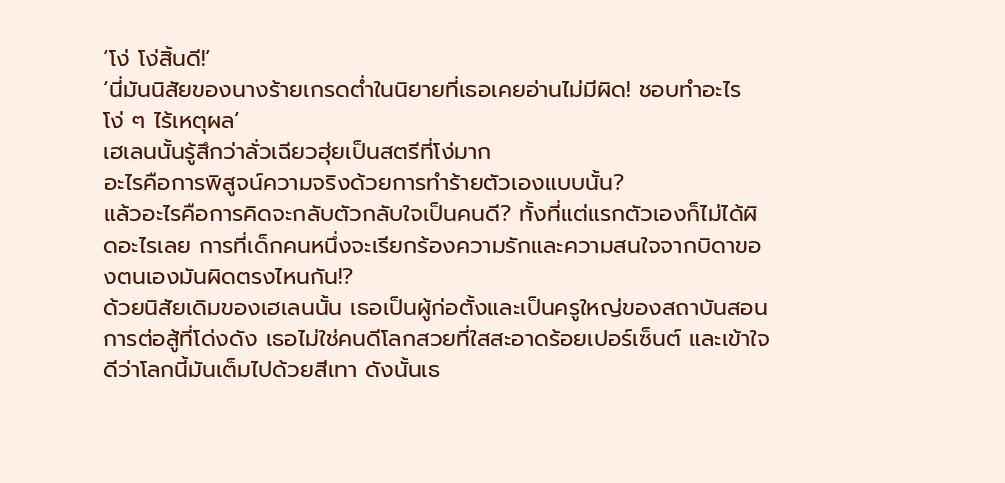‘โง่ โง่สิ้นดี!’
‘นี่มันนิสัยของนางร้ายเกรดต่ำในนิยายที่เธอเคยอ่านไม่มีผิด! ชอบทำอะไรโง่ ๆ ไร้เหตุผล’
เฮเลนนั้นรู้สึกว่าลั่วเฉียวฮุ่ยเป็นสตรีที่โง่มาก
อะไรคือการพิสูจน์ความจริงด้วยการทำร้ายตัวเองแบบนั้น?
แล้วอะไรคือการคิดจะกลับตัวกลับใจเป็นคนดี? ทั้งที่แต่แรกตัวเองก็ไม่ได้ผิดอะไรเลย การที่เด็กคนหนึ่งจะเรียกร้องความรักและความสนใจจากบิดาของตนเองมันผิดตรงไหนกัน!?
ด้วยนิสัยเดิมของเฮเลนนั้น เธอเป็นผู้ก่อตั้งและเป็นครูใหญ่ของสถาบันสอนการต่อสู้ที่โด่งดัง เธอไม่ใช่คนดีโลกสวยที่ใสสะอาดร้อยเปอร์เซ็นต์ และเข้าใจดีว่าโลกนี้มันเต็มไปด้วยสีเทา ดังนั้นเธ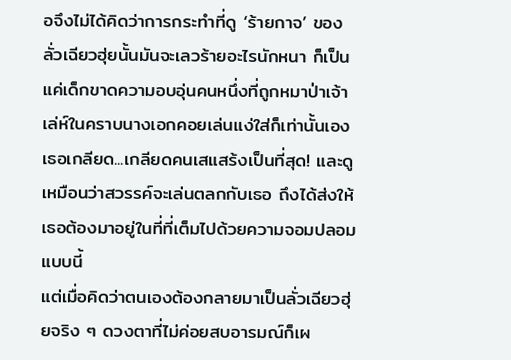อจึงไม่ได้คิดว่าการกระทำที่ดู ‘ร้ายกาจ’ ของลั่วเฉียวฮุ่ยนั้นมันจะเลวร้ายอะไรนักหนา ก็เป็นแค่เด็กขาดความอบอุ่นคนหนึ่งที่ถูกหมาป่าเจ้าเล่ห์ในคราบนางเอกคอยเล่นแง่ใส่ก็เท่านั้นเอง
เธอเกลียด...เกลียดคนเสแสร้งเป็นที่สุด! และดูเหมือนว่าสวรรค์จะเล่นตลกกับเธอ ถึงได้ส่งให้เธอต้องมาอยู่ในที่ที่เต็มไปด้วยความจอมปลอมแบบนี้
แต่เมื่อคิดว่าตนเองต้องกลายมาเป็นลั่วเฉียวฮุ่ยจริง ๆ ดวงตาที่ไม่ค่อยสบอารมณ์ก็เผ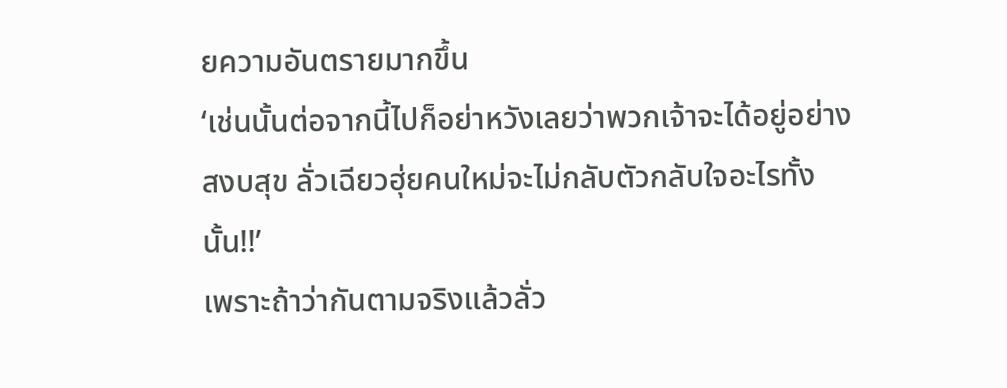ยความอันตรายมากขึ้น
‘เช่นนั้นต่อจากนี้ไปก็อย่าหวังเลยว่าพวกเจ้าจะได้อยู่อย่างสงบสุข ลั่วเฉียวฮุ่ยคนใหม่จะไม่กลับตัวกลับใจอะไรทั้งนั้น!!’
เพราะถ้าว่ากันตามจริงแล้วลั่ว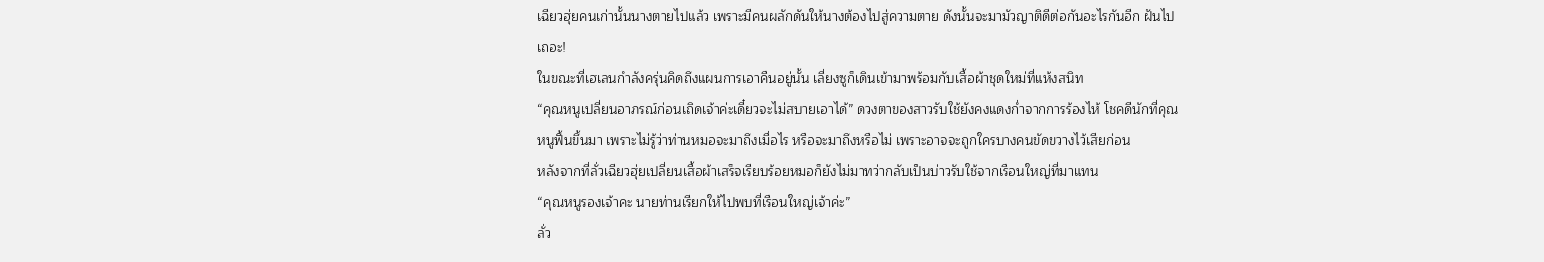เฉียวฮุ่ยคนเก่านั้นนางตายไปแล้ว เพราะมีคนผลักดันให้นางต้องไปสู่ความตาย ดังนั้นจะมามัวญาติดีต่อกันอะไรกันอีก ฝันไปเถอะ!
ในขณะที่เฮเลนกำลังครุ่นคิดถึงแผนการเอาคืนอยู่นั้น เลี่ยงซูก็เดินเข้ามาพร้อมกับเสื้อผ้าชุดใหม่ที่แห้งสนิท
“คุณหนูเปลี่ยนอาภรณ์ก่อนเถิดเจ้าค่ะเดี๋ยวจะไม่สบายเอาได้” ดวงตาของสาวรับใช้ยังคงแดงก่ำจากการร้องไห้ โชคดีนักที่คุณหนูฟื้นขึ้นมา เพราะไม่รู้ว่าท่านหมอจะมาถึงเมื่อไร หรือจะมาถึงหรือไม่ เพราะอาจจะถูกใครบางคนขัดขวางไว้เสียก่อน
หลังจากที่ลั่วเฉียวฮุ่ยเปลี่ยนเสื้อผ้าเสร็จเรียบร้อยหมอก็ยังไม่มาทว่ากลับเป็นบ่าวรับใช้จากเรือนใหญ่ที่มาแทน
“คุณหนูรองเจ้าคะ นายท่านเรียกให้ไปพบที่เรือนใหญ่เจ้าค่ะ”
ลั่ว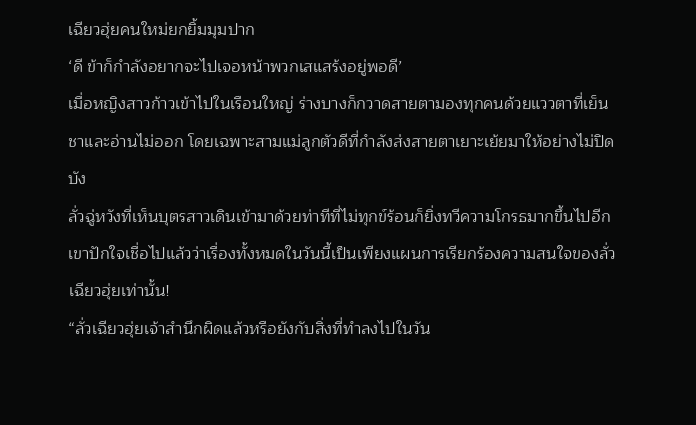เฉียวฮุ่ยคนใหม่ยกยิ้มมุมปาก
‘ดี ข้าก็กำลังอยากจะไปเจอหน้าพวกเสแสร้งอยู่พอดี’
เมื่อหญิงสาวก้าวเข้าไปในเรือนใหญ่ ร่างบางก็กวาดสายตามองทุกคนด้วยแววตาที่เย็นชาและอ่านไม่ออก โดยเฉพาะสามแม่ลูกตัวดีที่กำลังส่งสายตาเยาะเย้ยมาให้อย่างไม่ปิดบัง
ลั่วฉู่หวังที่เห็นบุตรสาวเดินเข้ามาด้วยท่าทีที่ไม่ทุกข์ร้อนก็ยิ่งทวีความโกรธมากขึ้นไปอีก เขาปักใจเชื่อไปแล้วว่าเรื่องทั้งหมดในวันนี้เป็นเพียงแผนการเรียกร้องความสนใจของลั่วเฉียวฮุ่ยเท่านั้น!
“ลั่วเฉียวฮุ่ยเจ้าสำนึกผิดแล้วหรือยังกับสิ่งที่ทำลงไปในวัน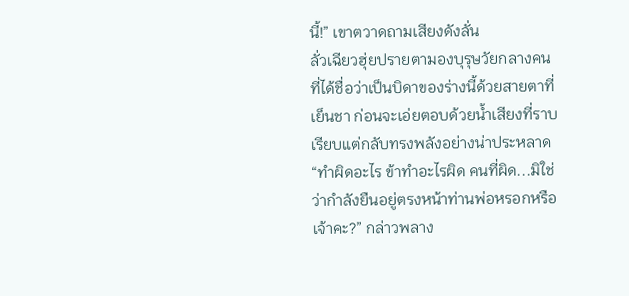นี้!” เขาตวาดถามเสียงดังลั่น
ลั่วเฉียวฮุ่ยปรายตามองบุรุษวัยกลางคนที่ได้ชื่อว่าเป็นบิดาของร่างนี้ด้วยสายตาที่เย็นชา ก่อนจะเอ่ยตอบด้วยน้ำเสียงที่ราบเรียบแต่กลับทรงพลังอย่างน่าประหลาด
“ทำผิดอะไร ข้าทำอะไรผิด คนที่ผิด...มิใช่ว่ากำลังยืนอยู่ตรงหน้าท่านพ่อหรอกหรือเจ้าคะ?” กล่าวพลาง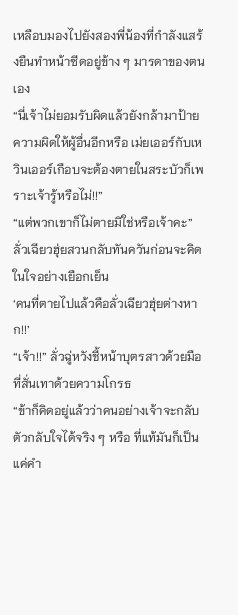เหลือบมองไปยังสองพี่น้องที่กำลังแสร้งยืนทำหน้าซีดอยู่ข้าง ๆ มารดาของตนเอง
“นี่เจ้าไม่ยอมรับผิดแล้วยังกล้ามาป้ายความผิดให้ผู้อื่นอีกหรือ เม่ยเออร์กับเหวินเออร์เกือบจะต้องตายในสระบัวก็เพราะเจ้ารู้หรือไม่!!”
“แต่พวกเขาก็ไม่ตายมิใช่หรือเจ้าคะ” ลั่วเฉียวฮุ่ยสวนกลับทันควันก่อนจะคิดในใจอย่างเยือกเย็น
‘คนที่ตายไปแล้วคือลั่วเฉียวฮุ่ยต่างหาก!!’
“เจ้า!!” ลั่วฉู่หวังชี้หน้าบุตรสาวด้วยมือที่สั่นเทาด้วยความโกรธ
“ข้าก็คิดอยู่แล้วว่าคนอย่างเจ้าจะกลับตัวกลับใจได้จริง ๆ หรือ ที่แท้มันก็เป็นแค่คำ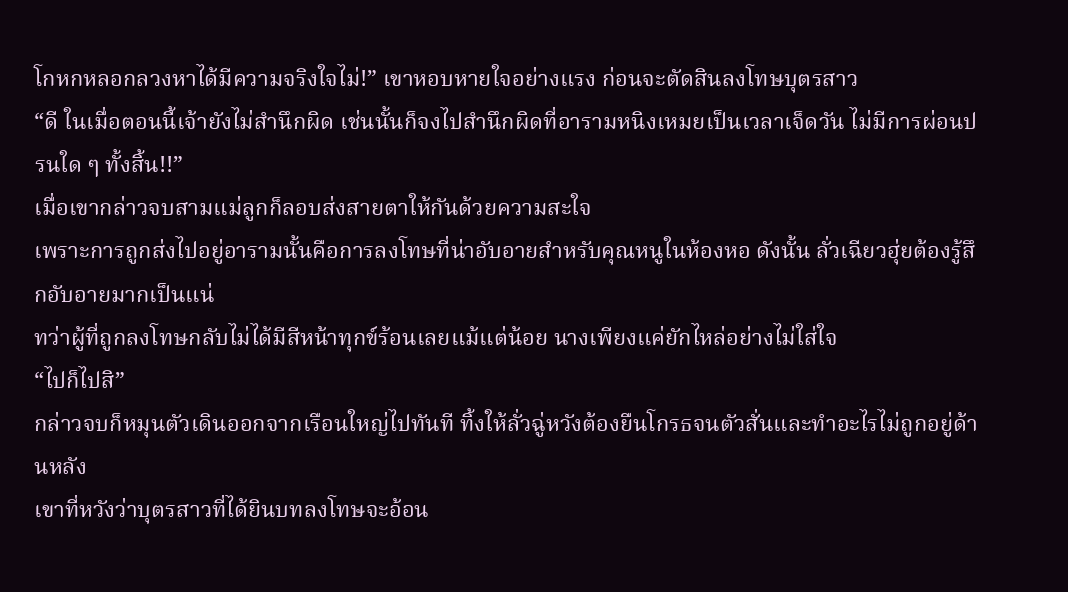โกหกหลอกลวงหาได้มีความจริงใจไม่!” เขาหอบหายใจอย่างแรง ก่อนจะตัดสินลงโทษบุตรสาว
“ดี ในเมื่อตอนนี้เจ้ายังไม่สำนึกผิด เช่นนั้นก็จงไปสำนึกผิดที่อารามหนิงเหมยเป็นเวลาเจ็ดวัน ไม่มีการผ่อนปรนใด ๆ ทั้งสิ้น!!”
เมื่อเขากล่าวจบสามแม่ลูกก็ลอบส่งสายตาให้กันด้วยความสะใจ
เพราะการถูกส่งไปอยู่อารามนั้นคือการลงโทษที่น่าอับอายสำหรับคุณหนูในห้องหอ ดังนั้น ลั่วเฉียวฮุ่ยต้องรู้สึกอับอายมากเป็นแน่
ทว่าผู้ที่ถูกลงโทษกลับไม่ได้มีสีหน้าทุกข์ร้อนเลยแม้แต่น้อย นางเพียงแค่ยักไหล่อย่างไม่ใส่ใจ
“ไปก็ไปสิ”
กล่าวจบก็หมุนตัวเดินออกจากเรือนใหญ่ไปทันที ทิ้งให้ลั่วฉู่หวังต้องยืนโกรธจนตัวสั่นและทำอะไรไม่ถูกอยู่ด้านหลัง
เขาที่หวังว่าบุตรสาวที่ได้ยินบทลงโทษจะอ้อน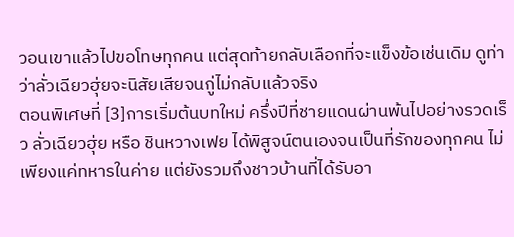วอนเขาแล้วไปขอโทษทุกคน แต่สุดท้ายกลับเลือกที่จะแข็งข้อเช่นเดิม ดูท่าว่าลั่วเฉียวฮุ่ยจะนิสัยเสียจนกู่ไม่กลับแล้วจริง
ตอนพิเศษที่ [3]การเริ่มต้นบทใหม่ ครึ่งปีที่ชายแดนผ่านพ้นไปอย่างรวดเร็ว ลั่วเฉียวฮุ่ย หรือ ชินหวางเฟย ได้พิสูจน์ตนเองจนเป็นที่รักของทุกคน ไม่เพียงแค่ทหารในค่าย แต่ยังรวมถึงชาวบ้านที่ได้รับอา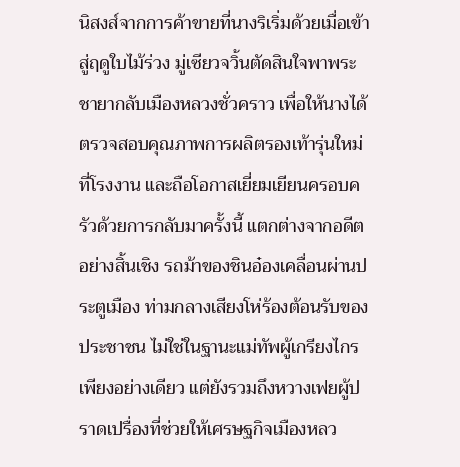นิสงส์จากการค้าขายที่นางริเริ่มด้วยเมื่อเข้าสู่ฤดูใบไม้ร่วง มู่เซียวจวิ้นตัดสินใจพาพระชายากลับเมืองหลวงชั่วคราว เพื่อให้นางได้ตรวจสอบคุณภาพการผลิตรองเท้ารุ่นใหม่ที่โรงงาน และถือโอกาสเยี่ยมเยียนครอบครัวด้วยการกลับมาครั้งนี้ แตกต่างจากอดีตอย่างสิ้นเชิง รถม้าของชินอ๋องเคลื่อนผ่านประตูเมือง ท่ามกลางเสียงโห่ร้องต้อนรับของประชาชน ไม่ใช่ในฐานะแม่ทัพผู้เกรียงไกรเพียงอย่างเดียว แต่ยังรวมถึงหวางเฟยผู้ปราดเปรื่องที่ช่วยให้เศรษฐกิจเมืองหลว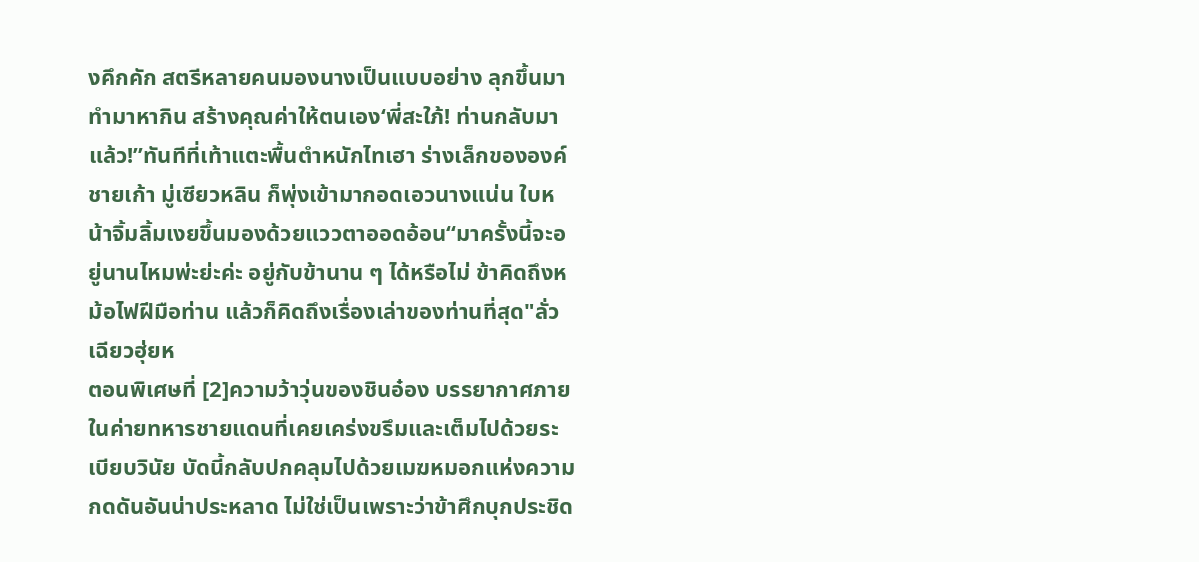งคึกคัก สตรีหลายคนมองนางเป็นแบบอย่าง ลุกขึ้นมาทำมาหากิน สร้างคุณค่าให้ตนเอง‘พี่สะใภ้! ท่านกลับมาแล้ว!”ทันทีที่เท้าแตะพื้นตำหนักไทเฮา ร่างเล็กขององค์ชายเก้า มู่เซียวหลิน ก็พุ่งเข้ามากอดเอวนางแน่น ใบหน้าจิ้มลิ้มเงยขึ้นมองด้วยแววตาออดอ้อน“มาครั้งนี้จะอยู่นานไหมพ่ะย่ะค่ะ อยู่กับข้านาน ๆ ได้หรือไม่ ข้าคิดถึงหม้อไฟฝีมือท่าน แล้วก็คิดถึงเรื่องเล่าของท่านที่สุด"ลั่วเฉียวฮุ่ยห
ตอนพิเศษที่ [2]ความว้าวุ่นของชินอ๋อง บรรยากาศภายในค่ายทหารชายแดนที่เคยเคร่งขรึมและเต็มไปด้วยระเบียบวินัย บัดนี้กลับปกคลุมไปด้วยเมฆหมอกแห่งความกดดันอันน่าประหลาด ไม่ใช่เป็นเพราะว่าข้าศึกบุกประชิด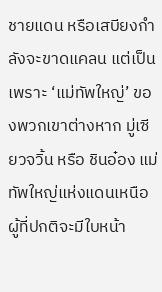ชายแดน หรือเสบียงกำลังจะขาดแคลน แต่เป็นเพราะ ‘แม่ทัพใหญ่’ ของพวกเขาต่างหาก มู่เซียวจวิ้น หรือ ชินอ๋อง แม่ทัพใหญ่แห่งแดนเหนือ ผู้ที่ปกติจะมีใบหน้า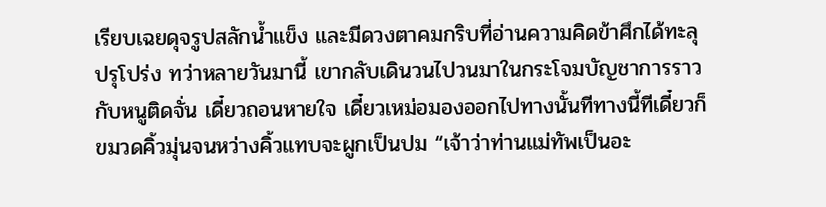เรียบเฉยดุจรูปสลักน้ำแข็ง และมีดวงตาคมกริบที่อ่านความคิดข้าศึกได้ทะลุปรุโปร่ง ทว่าหลายวันมานี้ เขากลับเดินวนไปวนมาในกระโจมบัญชาการราวกับหนูติดจั่น เดี๋ยวถอนหายใจ เดี๋ยวเหม่อมองออกไปทางนั้นทีทางนี้ทีเดี๋ยวก็ขมวดคิ้วมุ่นจนหว่างคิ้วแทบจะผูกเป็นปม “เจ้าว่าท่านแม่ทัพเป็นอะ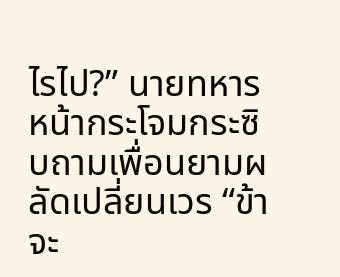ไรไป?” นายทหารหน้ากระโจมกระซิบถามเพื่อนยามผลัดเปลี่ยนเวร “ข้าจะ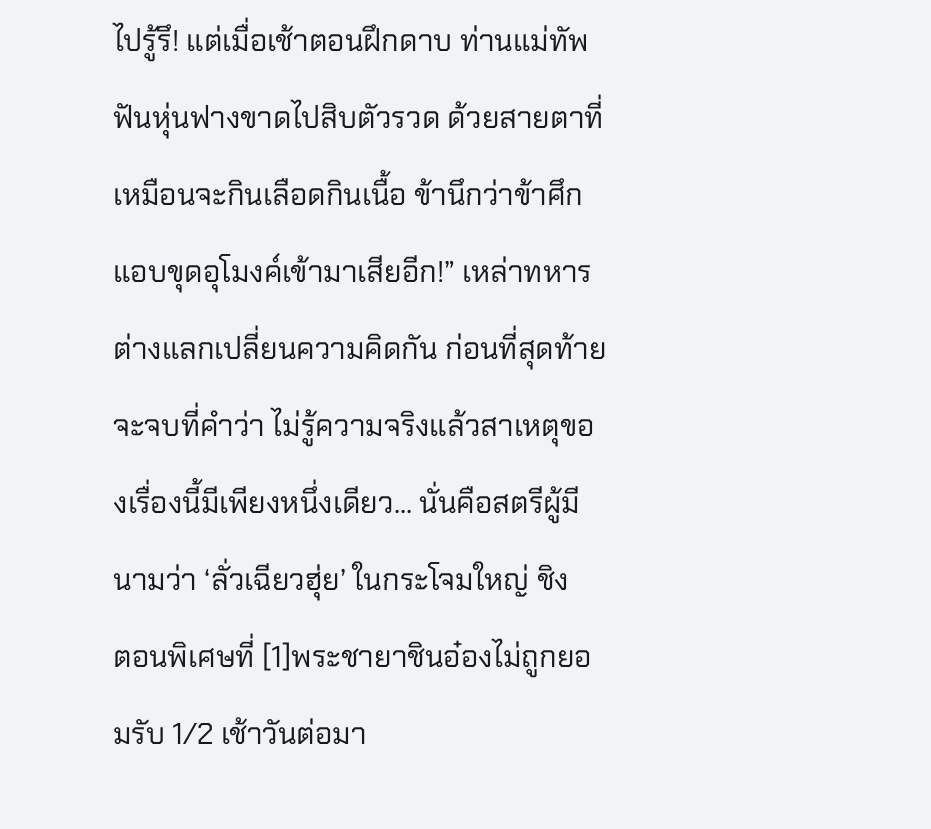ไปรู้รึ! แต่เมื่อเช้าตอนฝึกดาบ ท่านแม่ทัพฟันหุ่นฟางขาดไปสิบตัวรวด ด้วยสายตาที่เหมือนจะกินเลือดกินเนื้อ ข้านึกว่าข้าศึกแอบขุดอุโมงค์เข้ามาเสียอีก!” เหล่าทหารต่างแลกเปลี่ยนความคิดกัน ก่อนที่สุดท้ายจะจบที่คำว่า ไม่รู้ความจริงแล้วสาเหตุของเรื่องนี้มีเพียงหนึ่งเดียว... นั่นคือสตรีผู้มีนามว่า ‘ลั่วเฉียวฮุ่ย’ ในกระโจมใหญ่ ชิง
ตอนพิเศษที่ [1]พระชายาชินอ๋องไม่ถูกยอมรับ 1/2 เช้าวันต่อมา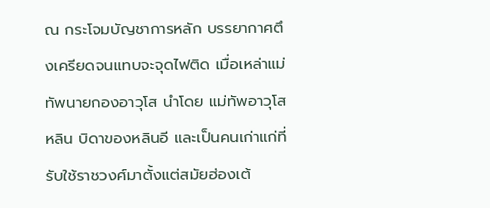ณ กระโจมบัญชาการหลัก บรรยากาศตึงเครียดจนแทบจะจุดไฟติด เมื่อเหล่าแม่ทัพนายกองอาวุโส นำโดย แม่ทัพอาวุโสหลิน บิดาของหลินอี และเป็นคนเก่าแก่ที่รับใช้ราชวงศ์มาตั้งแต่สมัยฮ่องเต้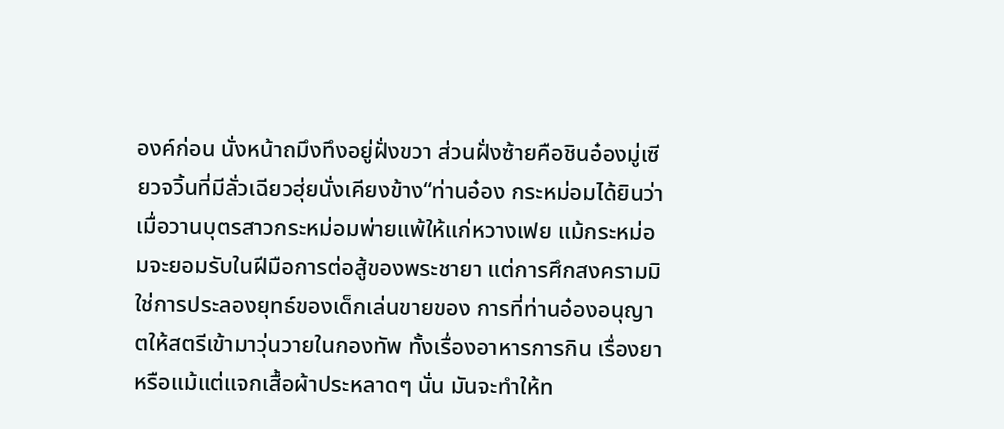องค์ก่อน นั่งหน้าถมึงทึงอยู่ฝั่งขวา ส่วนฝั่งซ้ายคือชินอ๋องมู่เซียวจวิ้นที่มีลั่วเฉียวฮุ่ยนั่งเคียงข้าง“ท่านอ๋อง กระหม่อมได้ยินว่าเมื่อวานบุตรสาวกระหม่อมพ่ายแพ้ให้แก่หวางเฟย แม้กระหม่อมจะยอมรับในฝีมือการต่อสู้ของพระชายา แต่การศึกสงครามมิใช่การประลองยุทธ์ของเด็กเล่นขายของ การที่ท่านอ๋องอนุญาตให้สตรีเข้ามาวุ่นวายในกองทัพ ทั้งเรื่องอาหารการกิน เรื่องยา หรือแม้แต่แจกเสื้อผ้าประหลาดๆ นั่น มันจะทำให้ท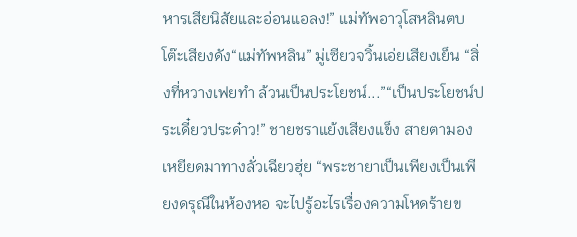หารเสียนิสัยและอ่อนแอลง!” แม่ทัพอาวุโสหลินตบโต๊ะเสียงดัง“แม่ทัพหลิน” มู่เซียวจวิ้นเอ่ยเสียงเย็น “สิ่งที่หวางเฟยทำ ล้วนเป็นประโยชน์...”“เป็นประโยชน์ประเดี๋ยวประด๋าว!” ชายชราแย้งเสียงแข็ง สายตามองเหยียดมาทางลั่วเฉียวฮุ่ย “พระชายาเป็นเพียงเป็นเพียงดรุณีในห้องหอ จะไปรู้อะไรเรื่องความโหดร้ายข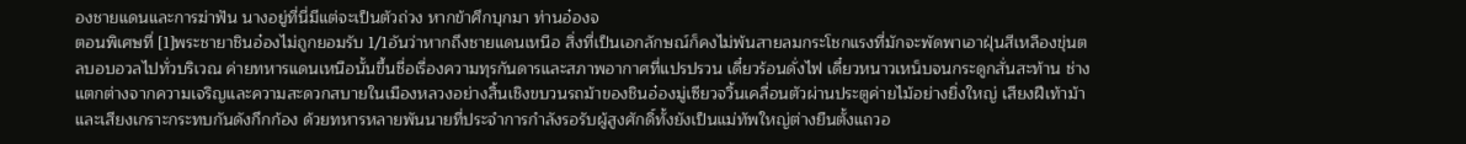องชายแดนและการฆ่าฟัน นางอยู่ที่นี่มีแต่จะเป็นตัวถ่วง หากข้าศึกบุกมา ท่านอ๋องจ
ตอนพิเศษที่ [1]พระชายาชินอ๋องไม่ถูกยอมรับ 1/1อันว่าหากถึงชายแดนเหนือ สิ่งที่เป็นเอกลักษณ์ก็คงไม่พ้นสายลมกระโชกแรงที่มักจะพัดพาเอาฝุ่นสีเหลืองขุ่นตลบอบอวลไปทั่วบริเวณ ค่ายทหารแดนเหนือนั้นขึ้นชื่อเรื่องความทุรกันดารและสภาพอากาศที่แปรปรวน เดี๋ยวร้อนดั่งไฟ เดี๋ยวหนาวเหน็บจนกระดูกสั่นสะท้าน ช่างแตกต่างจากความเจริญและความสะดวกสบายในเมืองหลวงอย่างสิ้นเชิงขบวนรถม้าของชินอ๋องมู่เซียวจวิ้นเคลื่อนตัวผ่านประตูค่ายไม้อย่างยิ่งใหญ่ เสียงฝีเท้าม้าและเสียงเกราะกระทบกันดังกึกก้อง ด้วยทหารหลายพันนายที่ประจำการกำลังรอรับผู้สูงศักดิ์ทั้งยังเป็นแม่ทัพใหญ่ต่างยืนตั้งแถวอ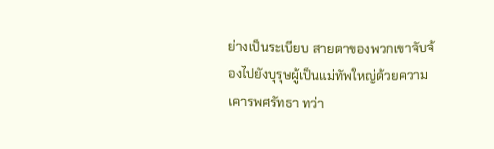ย่างเป็นระเบียบ สายตาของพวกเขาจับจ้องไปยังบุรุษผู้เป็นแม่ทัพใหญ่ด้วยความเคารพศรัทธา ทว่า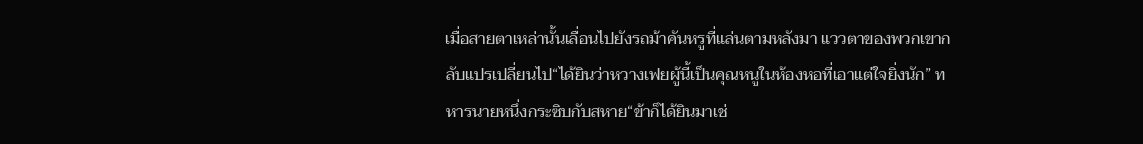เมื่อสายตาเหล่านั้นเลื่อนไปยังรถม้าคันหรูที่แล่นตามหลังมา แววตาของพวกเขากลับแปรเปลี่ยนไป“ได้ยินว่าหวางเฟยผู้นี้เป็นคุณหนูในห้องหอที่เอาแต่ใจยิ่งนัก” ทหารนายหนึ่งกระซิบกับสหาย“ข้าก็ได้ยินมาเช่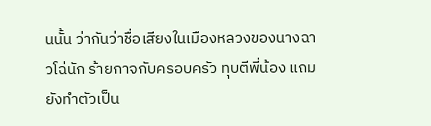นนั้น ว่ากันว่าชื่อเสียงในเมืองหลวงของนางฉาวโฉ่นัก ร้ายกาจกับครอบครัว ทุบตีพี่น้อง แถมยังทำตัวเป็น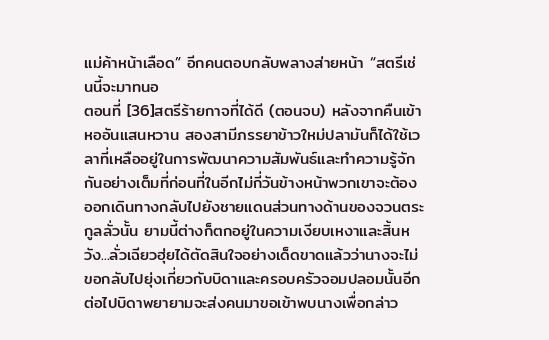แม่ค้าหน้าเลือด” อีกคนตอบกลับพลางส่ายหน้า “สตรีเช่นนี้จะมาทนอ
ตอนที่ [36]สตรีร้ายกาจที่ได้ดี (ตอนจบ) หลังจากคืนเข้าหออันแสนหวาน สองสามีภรรยาข้าวใหม่ปลามันก็ได้ใช้เวลาที่เหลืออยู่ในการพัฒนาความสัมพันธ์และทำความรู้จักกันอย่างเต็มที่ก่อนที่ในอีกไม่กี่วันข้างหน้าพวกเขาจะต้องออกเดินทางกลับไปยังชายแดนส่วนทางด้านของจวนตระกูลลั่วนั้น ยามนี้ต่างก็ตกอยู่ในความเงียบเหงาและสิ้นหวัง...ลั่วเฉียวฮุ่ยได้ตัดสินใจอย่างเด็ดขาดแล้วว่านางจะไม่ขอกลับไปยุ่งเกี่ยวกับบิดาและครอบครัวจอมปลอมนั้นอีกต่อไปบิดาพยายามจะส่งคนมาขอเข้าพบนางเพื่อกล่าว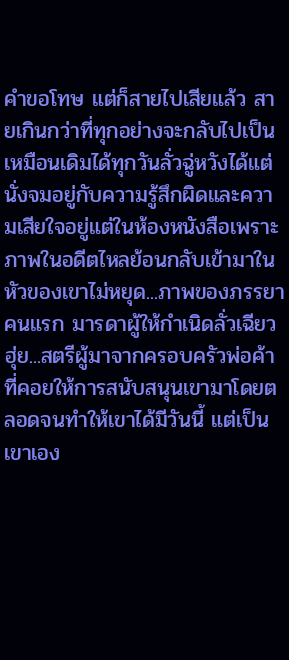คำขอโทษ แต่ก็สายไปเสียแล้ว สายเกินกว่าที่ทุกอย่างจะกลับไปเป็นเหมือนเดิมได้ทุกวันลั่วฉู่หวังได้แต่นั่งจมอยู่กับความรู้สึกผิดและความเสียใจอยู่แต่ในห้องหนังสือเพราะภาพในอดีตไหลย้อนกลับเข้ามาในหัวของเขาไม่หยุด...ภาพของภรรยาคนแรก มารดาผู้ให้กำเนิดลั่วเฉียวฮุ่ย...สตรีผู้มาจากครอบครัวพ่อค้าที่คอยให้การสนับสนุนเขามาโดยตลอดจนทำให้เขาได้มีวันนี้ แต่เป็นเขาเอง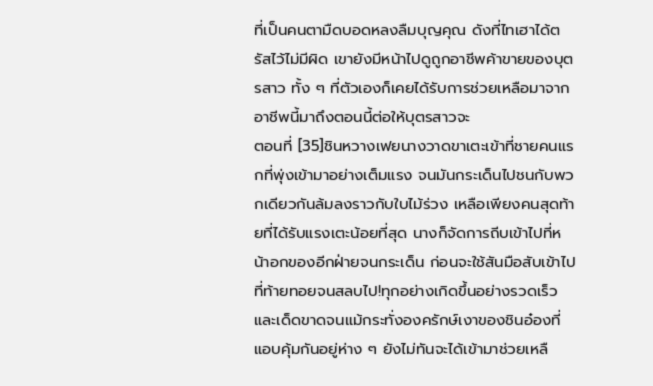ที่เป็นคนตามืดบอดหลงลืมบุญคุณ ดังที่ไทเฮาได้ตรัสไว้ไม่มีผิด เขายังมีหน้าไปดูถูกอาชีพค้าขายของบุตรสาว ทั้ง ๆ ที่ตัวเองก็เคยได้รับการช่วยเหลือมาจากอาชีพนี้มาถึงตอนนี้ต่อให้บุตรสาวจะ
ตอนที่ [35]ชินหวางเฟยนางวาดขาเตะเข้าที่ชายคนแรกที่พุ่งเข้ามาอย่างเต็มแรง จนมันกระเด็นไปชนกับพวกเดียวกันล้มลงราวกับใบไม้ร่วง เหลือเพียงคนสุดท้ายที่ได้รับแรงเตะน้อยที่สุด นางก็จัดการถีบเข้าไปที่หน้าอกของอีกฝ่ายจนกระเด็น ก่อนจะใช้สันมือสับเข้าไปที่ท้ายทอยจนสลบไป!ทุกอย่างเกิดขึ้นอย่างรวดเร็วและเด็ดขาดจนแม้กระทั่งองครักษ์เงาของชินอ๋องที่แอบคุ้มกันอยู่ห่าง ๆ ยังไม่ทันจะได้เข้ามาช่วยเหลื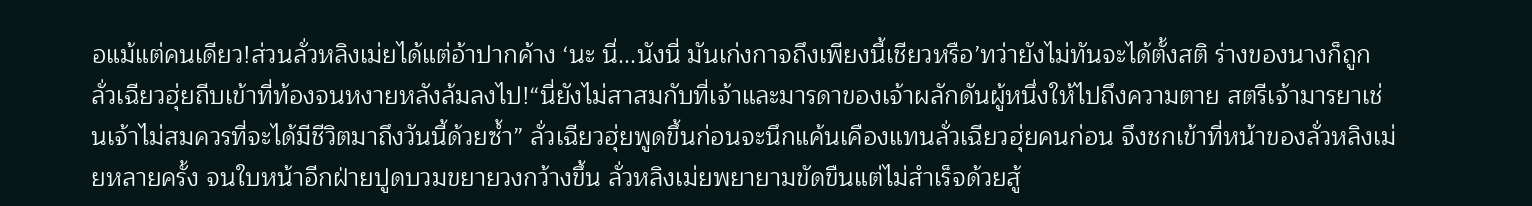อแม้แต่คนเดียว!ส่วนลั่วหลิงเม่ยได้แต่อ้าปากค้าง ‘นะ นี่...นังนี่ มันเก่งกาจถึงเพียงนี้เชียวหรือ’ทว่ายังไม่ทันจะได้ตั้งสติ ร่างของนางก็ถูกลั่วเฉียวฮุ่ยถีบเข้าที่ท้องจนหงายหลังล้มลงไป!“นี่ยังไม่สาสมกับที่เจ้าและมารดาของเจ้าผลักดันผู้หนึ่งให้ไปถึงความตาย สตรีเจ้ามารยาเช่นเจ้าไม่สมควรที่จะได้มีชีวิตมาถึงวันนี้ด้วยซ้ำ” ลั่วเฉียวฮุ่ยพูดขึ้นก่อนจะนึกแค้นเคืองแทนลั่วเฉียวฮุ่ยคนก่อน จึงชกเข้าที่หน้าของลั่วหลิงเม่ยหลายครั้ง จนใบหน้าอีกฝ่ายปูดบวมขยายวงกว้างขึ้น ลั่วหลิงเม่ยพยายามขัดขืนแต่ไม่สำเร็จด้วยสู้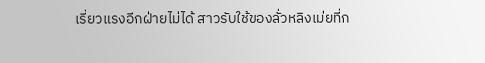เรี่ยวแรงอีกฝ่ายไม่ได้ สาวรับใช้ของลั่วหลิงเม่ยที่ก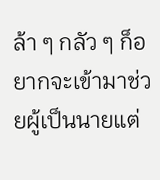ล้า ๆ กลัว ๆ ก็อยากจะเข้ามาช่วยผู้เป็นนายแต่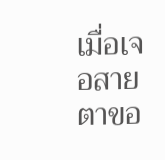เมื่อเจอสายตาขอ